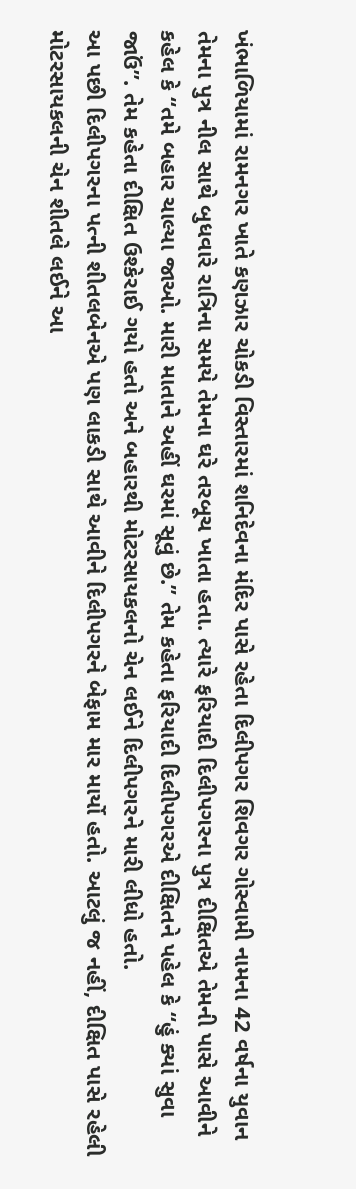ખંભાળિયામાં રામનગર ખાતે કણઝાર ચોકડી વિસ્તારમાં શનિદેવના મંદિર પાસે રહેતા દિલીપગર શિવગર ગોસ્વામી નામના 42 વર્ષના યુવાન તેમના પુત્ર નીલ સાથે બુધવારે રાત્રિના સમયે તેમના ઘરે તરબૂચ ખાતા હતા. ત્યારે ફરિયાદી દિલીપગરના પુત્ર દીક્ષિતએ તેમની પાસે આવીને કહેલ કે “તમે બહાર ચાલ્યા જાઓ. મારી માતાને અહીં ઘરમાં સૂવું છે.” તેમ કહેતા ફરિયાદી દિલીપગરએ દીક્ષિતને પહેલ કે “હું ક્યાં સુવા જાઉં”. તેમ કહેતા દીક્ષિત ઉશ્કેરાઈ ગયો હતો અને બહારથી મોટરસાયકલનો ચેન લઈને દિલીપગરને મારી લીધો હતો.
આ પછી દિલીપગરના પત્ની શીતલબેનએ પણ લાકડી સાથે આવીને દિલીપગરને બેફામ માર માર્યો હતો. આટલું જ નહીં, દીક્ષિત પાસે રહેલી મોટરસાયકલની ચેન શીતલે લઈને આ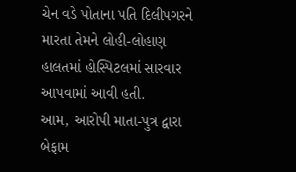ચેન વડે પોતાના પતિ દિલીપગરને મારતા તેમને લોહી-લોહાણ હાલતમાં હોસ્પિટલમાં સારવાર આપવામાં આવી હતી.
આમ, આરોપી માતા-પુત્ર દ્વારા બેફામ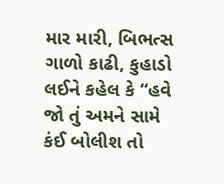માર મારી, બિભત્સ ગાળો કાઢી, કુહાડો લઈને કહેલ કે “હવે જો તું અમને સામે કંઈ બોલીશ તો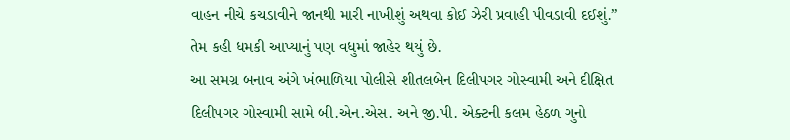વાહન નીચે કચડાવીને જાનથી મારી નાખીશું અથવા કોઈ ઝેરી પ્રવાહી પીવડાવી દઈશું.” તેમ કહી ધમકી આપ્યાનું પણ વધુમાં જાહેર થયું છે.
આ સમગ્ર બનાવ અંગે ખંભાળિયા પોલીસે શીતલબેન દિલીપગર ગોસ્વામી અને દીક્ષિત દિલીપગર ગોસ્વામી સામે બી.એન.એસ. અને જી.પી. એક્ટની કલમ હેઠળ ગુનો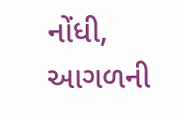નોંધી, આગળની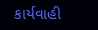કાર્યવાહી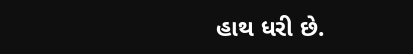હાથ ધરી છે.